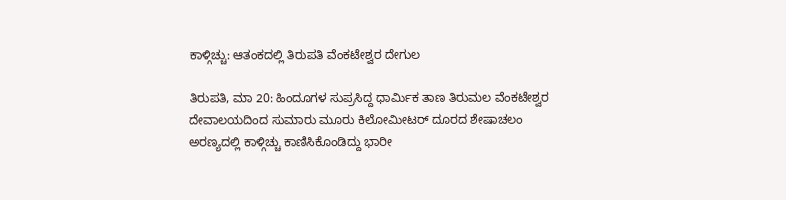ಕಾಳ್ಗಿಚ್ಚು: ಆತಂಕದಲ್ಲಿ ತಿರುಪತಿ ವೆಂಕಟೇಶ್ವರ ದೇಗುಲ

ತಿರುಪತಿ, ಮಾ 20: ಹಿಂದೂಗಳ ಸುಪ್ರಸಿದ್ದ ಧಾರ್ಮಿಕ ತಾಣ ತಿರುಮಲ ವೆಂಕಟೇಶ್ವರ ದೇವಾಲಯದಿಂದ ಸುಮಾರು ಮೂರು ಕಿಲೋಮೀಟರ್ ದೂರದ ಶೇಷಾಚಲಂ ಅರಣ್ಯದಲ್ಲಿ ಕಾಳ್ಗಿಚ್ಚು ಕಾಣಿಸಿಕೊಂಡಿದ್ದು ಭಾರೀ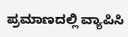ಪ್ರಮಾಣದಲ್ಲಿ ವ್ಯಾಪಿಸಿ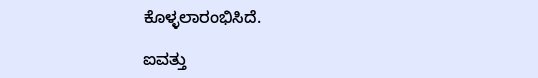ಕೊಳ್ಳಲಾರಂಭಿಸಿದೆ.

ಐವತ್ತು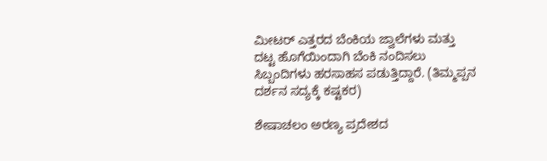ಮೀಟರ್ ಎತ್ತರದ ಬೆಂಕಿಯ ಜ್ವಾಲೆಗಳು ಮತ್ತು ದಟ್ಟ ಹೊಗೆಯಿಂದಾಗಿ ಬೆಂಕಿ ನಂದಿಸಲು ಸಿಬ್ಬಂದಿಗಳು ಹರಸಾಹಸ ಪಡುತ್ತಿದ್ದಾರೆ. (ತಿಮ್ಮಪ್ಪನ ದರ್ಶನ ಸದ್ಯಕ್ಕೆ ಕಷ್ಟಕರ)

ಶೇಷಾಚಲಂ ಅರಣ್ಯ ಪ್ರದೇಶದ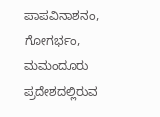ಪಾಪವಿನಾಶನಂ, ಗೋಗರ್ಭಂ, ಮಮಂದೂರು ಪ್ರದೇಶದಲ್ಲಿರುವ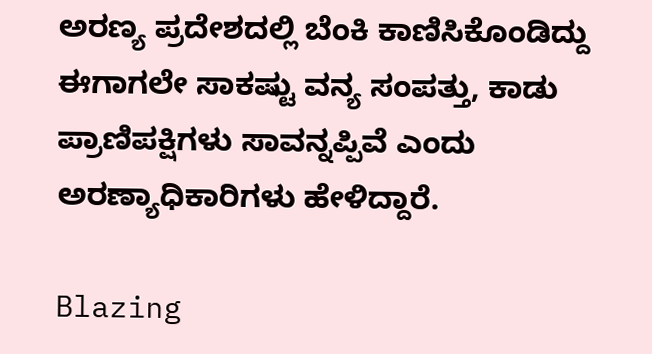ಅರಣ್ಯ ಪ್ರದೇಶದಲ್ಲಿ ಬೆಂಕಿ ಕಾಣಿಸಿಕೊಂಡಿದ್ದು ಈಗಾಗಲೇ ಸಾಕಷ್ಟು ವನ್ಯ ಸಂಪತ್ತು, ಕಾಡು ಪ್ರಾಣಿಪಕ್ಷಿಗಳು ಸಾವನ್ನಪ್ಪಿವೆ ಎಂದು ಅರಣ್ಯಾಧಿಕಾರಿಗಳು ಹೇಳಿದ್ದಾರೆ.

Blazing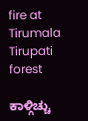fire at Tirumala Tirupati forest

ಕಾಳ್ಗಿಚ್ಚು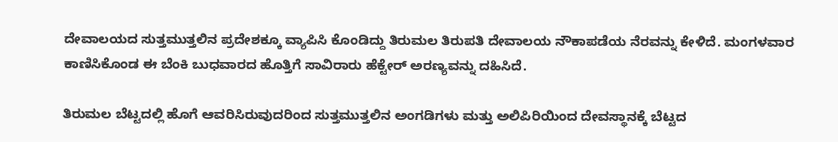ದೇವಾಲಯದ ಸುತ್ತಮುತ್ತಲಿನ ಪ್ರದೇಶಕ್ಕೂ ವ್ಯಾಪಿಸಿ ಕೊಂಡಿದ್ದು ತಿರುಮಲ ತಿರುಪತಿ ದೇವಾಲಯ ನೌಕಾಪಡೆಯ ನೆರವನ್ನು ಕೇಳಿದೆ. ಮಂಗಳವಾರ ಕಾಣಿಸಿಕೊಂಡ ಈ ಬೆಂಕಿ ಬುಧವಾರದ ಹೊತ್ತಿಗೆ ಸಾವಿರಾರು ಹೆಕ್ಟೇರ್ ಅರಣ್ಯವನ್ನು ದಹಿಸಿದೆ.

ತಿರುಮಲ ಬೆಟ್ಟದಲ್ಲಿ ಹೊಗೆ ಆವರಿಸಿರುವುದರಿಂದ ಸುತ್ತಮುತ್ತಲಿನ ಅಂಗಡಿಗಳು ಮತ್ತು ಅಲಿಪಿರಿಯಿಂದ ದೇವಸ್ಥಾನಕ್ಕೆ ಬೆಟ್ಟದ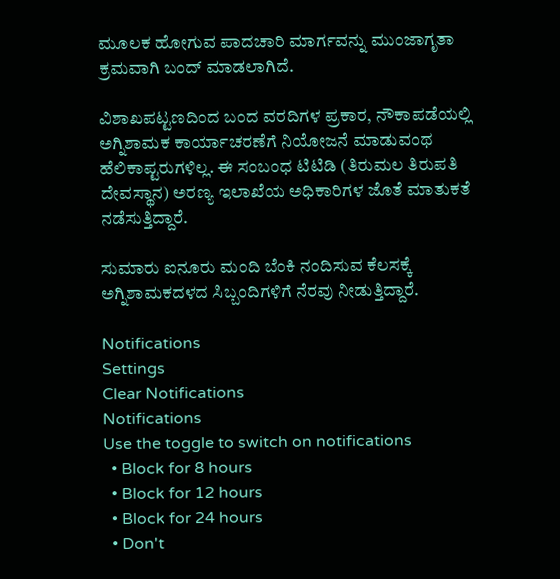ಮೂಲಕ ಹೋಗುವ ಪಾದಚಾರಿ ಮಾರ್ಗವನ್ನು ಮುಂಜಾಗೃತಾ ಕ್ರಮವಾಗಿ ಬಂದ್ ಮಾಡಲಾಗಿದೆ.

ವಿಶಾಖಪಟ್ಟಣದಿಂದ ಬಂದ ವರದಿಗಳ ಪ್ರಕಾರ, ನೌಕಾಪಡೆಯಲ್ಲಿ ಅಗ್ನಿಶಾಮಕ ಕಾರ್ಯಾಚರಣೆಗೆ ನಿಯೋಜನೆ ಮಾಡುವಂಥ ಹೆಲಿಕಾಪ್ಟರುಗಳಿಲ್ಲ. ಈ ಸಂಬಂಧ ಟಿಟಿಡಿ (ತಿರುಮಲ ತಿರುಪತಿ ದೇವಸ್ಥಾನ) ಅರಣ್ಯ ಇಲಾಖೆಯ ಅಧಿಕಾರಿಗಳ ಜೊತೆ ಮಾತುಕತೆ ನಡೆಸುತ್ತಿದ್ದಾರೆ.

ಸುಮಾರು ಐನೂರು ಮಂದಿ ಬೆಂಕಿ ನಂದಿಸುವ ಕೆಲಸಕ್ಕೆ ಅಗ್ನಿಶಾಮಕದಳದ ಸಿಬ್ಬಂದಿಗಳಿಗೆ ನೆರವು ನೀಡುತ್ತಿದ್ದಾರೆ.

Notifications
Settings
Clear Notifications
Notifications
Use the toggle to switch on notifications
  • Block for 8 hours
  • Block for 12 hours
  • Block for 24 hours
  • Don't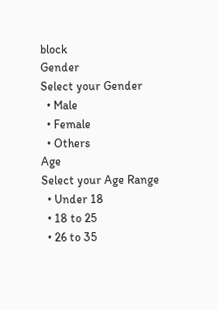block
Gender
Select your Gender
  • Male
  • Female
  • Others
Age
Select your Age Range
  • Under 18
  • 18 to 25
  • 26 to 35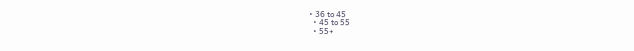• 36 to 45
  • 45 to 55
  • 55+